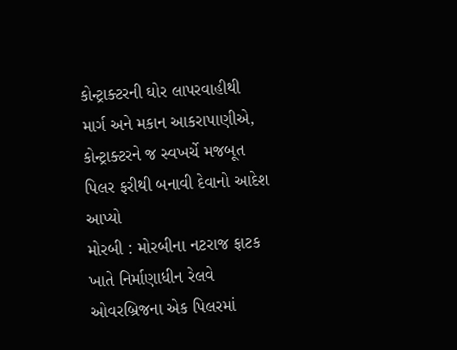કોન્ટ્રાક્ટરની ઘોર લાપરવાહીથી માર્ગ અને મકાન આકરાપાણીએ, કોન્ટ્રાક્ટરને જ સ્વખર્ચે મજબૂત પિલર ફરીથી બનાવી દેવાનો આદેશ આપ્યો
મોરબી : મોરબીના નટરાજ ફાટક ખાતે નિર્માણાધીન રેલવે ઓવરબ્રિજના એક પિલરમાં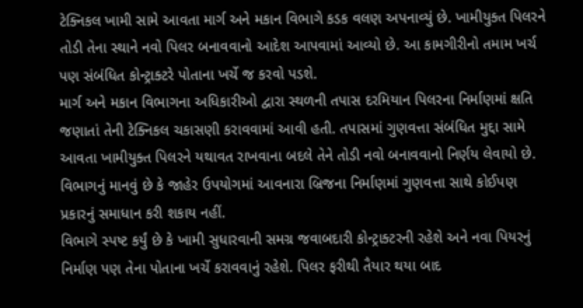ટેક્નિકલ ખામી સામે આવતા માર્ગ અને મકાન વિભાગે કડક વલણ અપનાવ્યું છે. ખામીયુક્ત પિલરને તોડી તેના સ્થાને નવો પિલર બનાવવાનો આદેશ આપવામાં આવ્યો છે. આ કામગીરીનો તમામ ખર્ચ પણ સંબંધિત કોન્ટ્રાક્ટરે પોતાના ખર્ચે જ કરવો પડશે.
માર્ગ અને મકાન વિભાગના અધિકારીઓ દ્વારા સ્થળની તપાસ દરમિયાન પિલરના નિર્માણમાં ક્ષતિ જણાતાં તેની ટેક્નિકલ ચકાસણી કરાવવામાં આવી હતી. તપાસમાં ગુણવત્તા સંબંધિત મુદ્દા સામે આવતા ખામીયુક્ત પિલરને યથાવત રાખવાના બદલે તેને તોડી નવો બનાવવાનો નિર્ણય લેવાયો છે. વિભાગનું માનવું છે કે જાહેર ઉપયોગમાં આવનારા બ્રિજના નિર્માણમાં ગુણવત્તા સાથે કોઈપણ પ્રકારનું સમાધાન કરી શકાય નહીં.
વિભાગે સ્પષ્ટ કર્યું છે કે ખામી સુધારવાની સમગ્ર જવાબદારી કોન્ટ્રાક્ટરની રહેશે અને નવા પિયરનું નિર્માણ પણ તેના પોતાના ખર્ચે કરાવવાનું રહેશે. પિલર ફરીથી તૈયાર થયા બાદ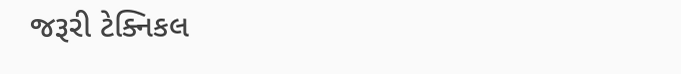જરૂરી ટેક્નિકલ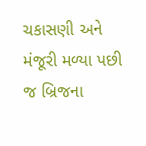ચકાસણી અને મંજૂરી મળ્યા પછી જ બ્રિજના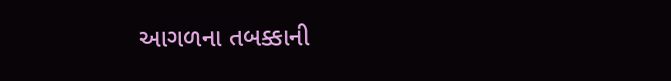આગળના તબક્કાની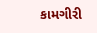કામગીરી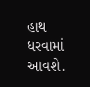હાથ ધરવામાં આવશે.